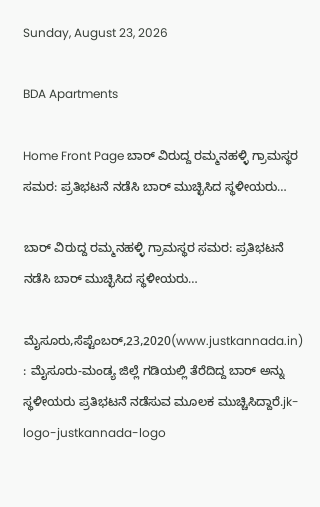Sunday, August 23, 2026

BDA Apartments

Home Front Page ಬಾರ್ ವಿರುದ್ದ ರಮ್ಮನಹಳ್ಳಿ ಗ್ರಾಮಸ್ಥರ ಸಮರ: ಪ್ರತಿಭಟನೆ ನಡೆಸಿ ಬಾರ್ ಮುಚ್ಛಿಸಿದ ಸ್ಥಳೀಯರು…

ಬಾರ್ ವಿರುದ್ದ ರಮ್ಮನಹಳ್ಳಿ ಗ್ರಾಮಸ್ಥರ ಸಮರ: ಪ್ರತಿಭಟನೆ ನಡೆಸಿ ಬಾರ್ ಮುಚ್ಛಿಸಿದ ಸ್ಥಳೀಯರು…

ಮೈಸೂರು,ಸೆಪ್ಟೆಂಬರ್,23,2020(www.justkannada.in) : ಮೈಸೂರು-ಮಂಡ್ಯ ಜಿಲ್ಲೆ ಗಡಿಯಲ್ಲಿ ತೆರೆದಿದ್ದ ಬಾರ್ ಅನ್ನು ಸ್ಥಳೀಯರು ಪ್ರತಿಭಟನೆ ನಡೆಸುವ ಮೂಲಕ ಮುಚ್ಚಿಸಿದ್ದಾರೆ.jk-logo-justkannada-logo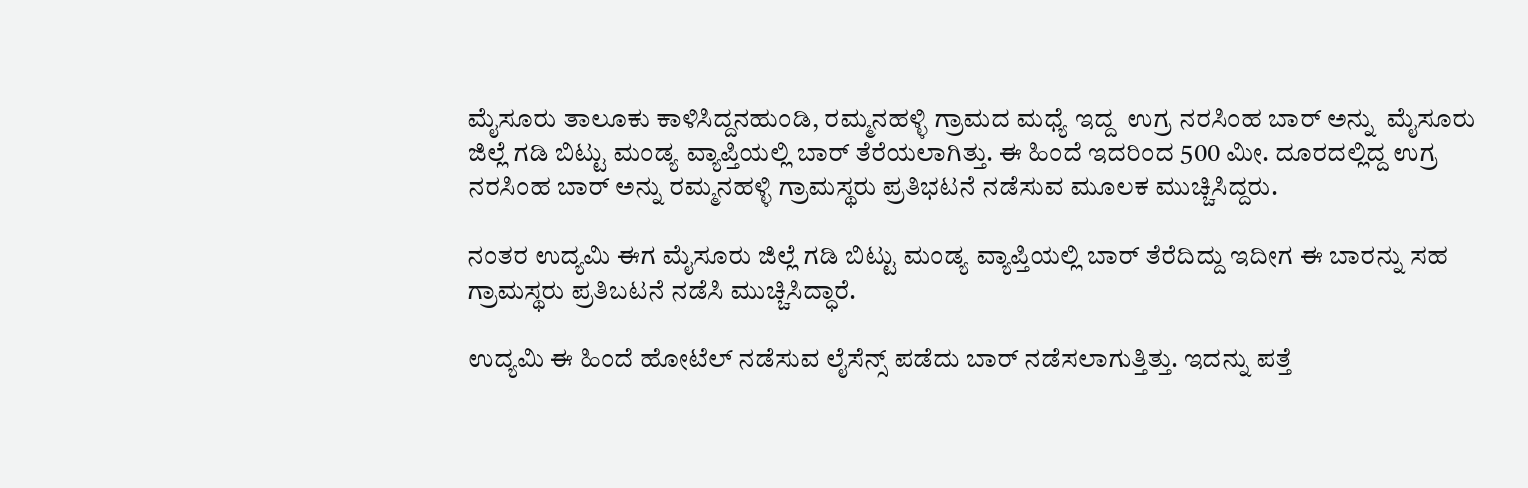ಮೈಸೂರು ತಾಲೂಕು ಕಾಳಿಸಿದ್ದನಹುಂಡಿ, ರಮ್ಮನಹಳ್ಳಿ ಗ್ರಾಮದ ಮಧ್ಯೆ ಇದ್ದ  ಉಗ್ರ ನರಸಿಂಹ ಬಾರ್ ಅನ್ನು  ಮೈಸೂರು ಜಿಲ್ಲೆ ಗಡಿ ಬಿಟ್ಟು ಮಂಡ್ಯ ವ್ಯಾಪ್ತಿಯಲ್ಲಿ ಬಾರ್ ತೆರೆಯಲಾಗಿತ್ತು. ಈ ಹಿಂದೆ ಇದರಿಂದ 500 ಮೀ. ದೂರದಲ್ಲಿದ್ದ ಉಗ್ರ ನರಸಿಂಹ ಬಾರ್ ಅನ್ನು ರಮ್ಮನಹಳ್ಳಿ ಗ್ರಾಮಸ್ಥರು ಪ್ರತಿಭಟನೆ ನಡೆಸುವ ಮೂಲಕ ಮುಚ್ಚಿಸಿದ್ದರು.

ನಂತರ ಉದ್ಯಮಿ ಈಗ ಮೈಸೂರು ಜಿಲ್ಲೆ ಗಡಿ ಬಿಟ್ಟು ಮಂಡ್ಯ ವ್ಯಾಪ್ತಿಯಲ್ಲಿ ಬಾರ್ ತೆರೆದಿದ್ದು ಇದೀಗ ಈ ಬಾರನ್ನು ಸಹ ಗ್ರಾಮಸ್ಥರು ಪ್ರತಿಬಟನೆ ನಡೆಸಿ ಮುಚ್ಚಿಸಿದ್ಧಾರೆ.

ಉದ್ಯಮಿ ಈ ಹಿಂದೆ ಹೋಟೆಲ್ ನಡೆಸುವ ಲೈಸೆನ್ಸ್ ಪಡೆದು ಬಾರ್ ನಡೆಸಲಾಗುತ್ತಿತ್ತು. ಇದನ್ನು ಪತ್ತೆ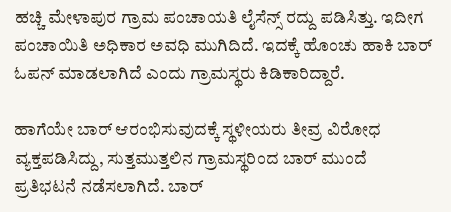ಹಚ್ಚಿ ಮೇಳಾಪುರ ಗ್ರಾಮ ಪಂಚಾಯತಿ ಲೈಸೆನ್ಸ್ ರದ್ದು ಪಡಿಸಿತ್ತು. ಇದೀಗ ಪಂಚಾಯಿತಿ ಅಧಿಕಾರ ಅವಧಿ ಮುಗಿದಿದೆ. ಇದಕ್ಕೆ ಹೊಂಚು ಹಾಕಿ ಬಾರ್ ಓಪನ್ ಮಾಡಲಾಗಿದೆ ಎಂದು ಗ್ರಾಮಸ್ಥರು ಕಿಡಿಕಾರಿದ್ದಾರೆ.

ಹಾಗೆಯೇ ಬಾರ್ ಆರಂಭಿಸುವುದಕ್ಕೆ ಸ್ಥಳೀಯರು ತೀವ್ರ ವಿರೋಧ ವ್ಯಕ್ತಪಡಿಸಿದ್ದು, ಸುತ್ತಮುತ್ತಲಿನ ಗ್ರಾಮಸ್ಥರಿಂದ ಬಾರ್ ಮುಂದೆ ಪ್ರತಿಭಟನೆ ನಡೆಸಲಾಗಿದೆ. ಬಾರ್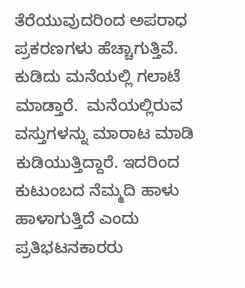ತೆರೆಯುವುದರಿಂದ ಅಪರಾಧ ಪ್ರಕರಣಗಳು ಹೆಚ್ಚಾಗುತ್ತಿವೆ. ಕುಡಿದು ಮನೆಯಲ್ಲಿ ಗಲಾಟೆ ಮಾಡ್ತಾರೆ.  ಮನೆಯಲ್ಲಿರುವ ವಸ್ತುಗಳನ್ನು ಮಾರಾಟ ಮಾಡಿ ಕುಡಿಯುತ್ತಿದ್ದಾರೆ. ಇದರಿಂದ ಕುಟುಂಬದ ನೆಮ್ಮದಿ ಹಾಳು ಹಾಳಾಗುತ್ತಿದೆ ಎಂದು ಪ್ರತಿಭಟನಕಾರರು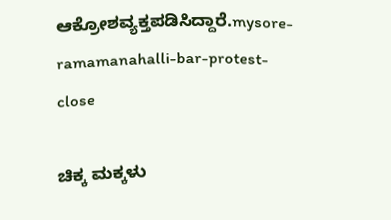ಆಕ್ರೋಶವ್ಯಕ್ತಪಡಿಸಿದ್ದಾರೆ.mysore-ramamanahalli-bar-protest-close

ಚಿಕ್ಕ ಮಕ್ಕಳು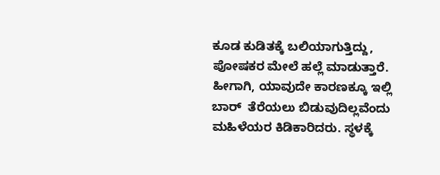ಕೂಡ ಕುಡಿತಕ್ಕೆ ಬಲಿಯಾಗುತ್ತಿದ್ದು, ಪೋಷಕರ ಮೇಲೆ ಹಲ್ಲೆ ಮಾಡುತ್ತಾರೆ. ಹೀಗಾಗಿ, ಯಾವುದೇ ಕಾರಣಕ್ಕೂ ಇಲ್ಲಿ ಬಾರ್  ತೆರೆಯಲು ಬಿಡುವುದಿಲ್ಲವೆಂದು ಮಹಿಳೆಯರ ಕಿಡಿಕಾರಿದರು. ಸ್ಥಳಕ್ಕೆ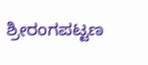ಶ್ರೀರಂಗಪಟ್ಟಣ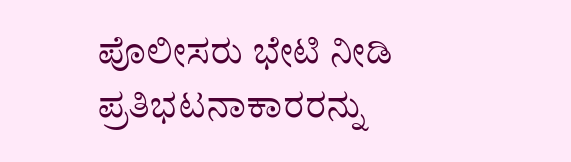ಪೊಲೀಸರು ಭೇಟಿ ನೀಡಿ ಪ್ರತಿಭಟನಾಕಾರರನ್ನು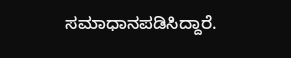ಸಮಾಧಾನಪಡಿಸಿದ್ದಾರೆ.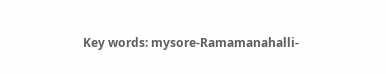Key words: mysore-Ramamanahalli-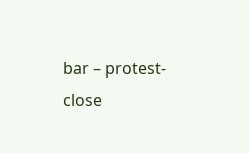bar – protest-close